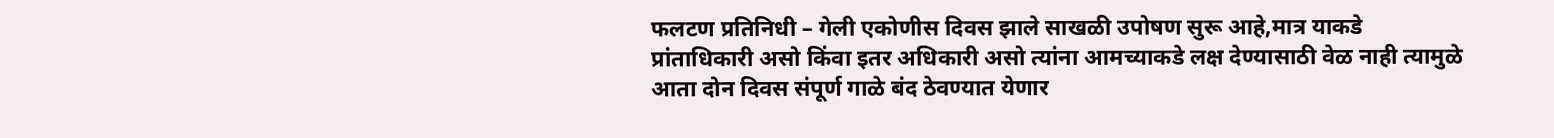फलटण प्रतिनिधी – गेली एकोणीस दिवस झाले साखळी उपोषण सुरू आहे,मात्र याकडे प्रांताधिकारी असो किंवा इतर अधिकारी असो त्यांना आमच्याकडे लक्ष देण्यासाठी वेळ नाही त्यामुळे आता दोन दिवस संपूर्ण गाळे बंद ठेवण्यात येणार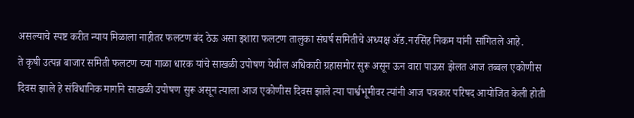असल्याचे स्पष्ट करीत न्याय मिळाला नाहीतर फलटण बंद ठेऊ असा इशारा फलटण तालुका संघर्ष समितीचे अध्यक्ष ॲड.नरसिंह निकम यांनी सांगितले आहे.
ते कृषी उत्पन्न बाजार समिती फलटण च्या गाळा धारक यांचे साखळी उपोषण येथील अधिकारी ग्रहासमोर सुरू असून ऊन वारा पाऊस झेलत आज तब्बल एकोणीस दिवस झाले हे संविधानिक मार्गाने साखळी उपोषण सुरू असून त्याला आज एकोणीस दिवस झाले त्या पार्श्वभूमीवर त्यांनी आज पत्रकार परिषद आयोजित केली होती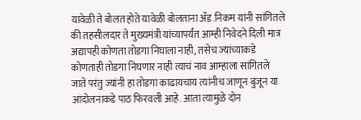यावेळी ते बोलत होते यावेळी बोलताना ॲड.निकम यांनी सांगितले की तहसीलदार ते मुख्यमंत्री यांच्यापर्यंत आम्ही निवेदने दिली मात्र अद्यापही कोणता तोडगा निघाला नाही, तसेच ज्यांच्याकडे कोणताही तोडगा निघणार नाही त्याचं नाव आम्हाला सांगितले जाते परंतु ज्यांनी हा तोडगा काढायचाय त्यांनीच जाणून बुजून या आंदोलनाकडे पाठ फिरवली आहे. आता त्यामुळे दोन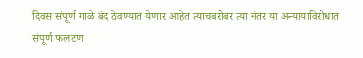दिवस संपूर्ण गाळे बंद ठेवण्यात येणार आहेत त्याचबरोबर त्या नंतर या अन्यायाविरोधात संपूर्ण फलटण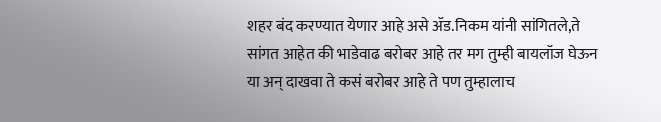शहर बंद करण्यात येणार आहे असे ॲड.निकम यांनी सांगितले,ते सांगत आहेत की भाडेवाढ बरोबर आहे तर मग तुम्ही बायलॉज घेऊन या अन् दाखवा ते कसं बरोबर आहे ते पण तुम्हालाच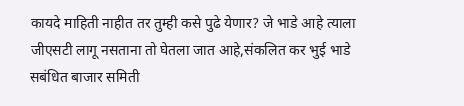कायदे माहिती नाहीत तर तुम्ही कसे पुढे येणार? जे भाडे आहे त्याला जीएसटी लागू नसताना तो घेतला जात आहे,संकलित कर भुई भाडे सबंधित बाजार समिती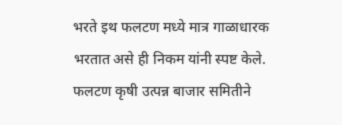भरते इथ फलटण मध्ये मात्र गाळाधारक भरतात असे ही निकम यांनी स्पष्ट केले. फलटण कृषी उत्पन्न बाजार समितीने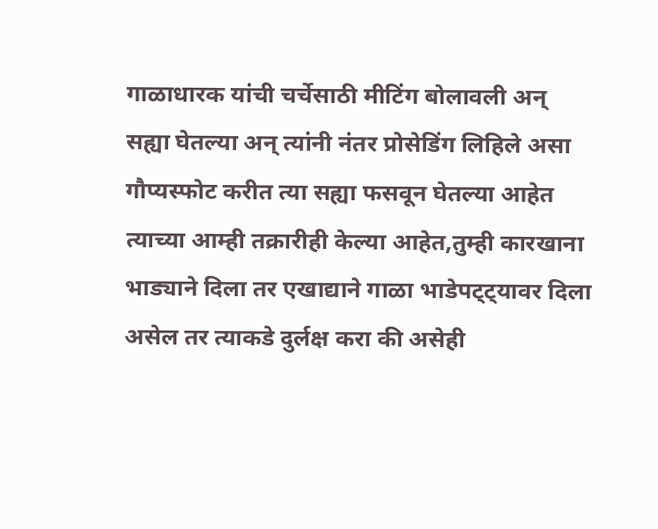गाळाधारक यांची चर्चेसाठी मीटिंग बोलावली अन् सह्या घेतल्या अन् त्यांनी नंतर प्रोसेडिंग लिहिले असा गौप्यस्फोट करीत त्या सह्या फसवून घेतल्या आहेत त्याच्या आम्ही तक्रारीही केल्या आहेत,तुम्ही कारखाना भाड्याने दिला तर एखाद्याने गाळा भाडेपट्ट्यावर दिला असेल तर त्याकडे दुर्लक्ष करा की असेही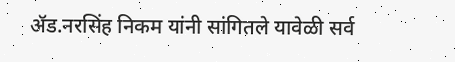ॲड.नरसिंह निकम यांनी सांगितले यावेळी सर्व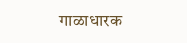गाळाधारक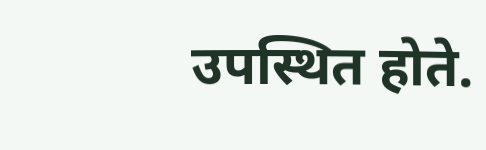उपस्थित होते.